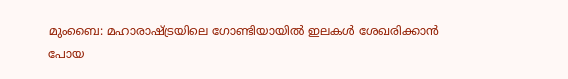മുംബൈ: മഹാരാഷ്ട്രയിലെ ഗോണ്ടിയായിൽ ഇലകൾ ശേഖരിക്കാൻ പോയ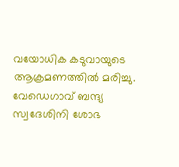വയോധിക കടുവായുടെ ആക്രമണത്തിൽ മരിച്ചു. വേഡെഗാവ് ബന്ദ്യ സ്വദേശിനി ശോഭ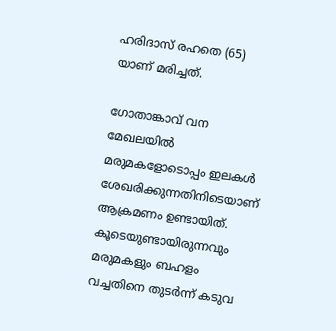ഹരിദാസ് രഹതെ (65) യാണ് മരിച്ചത്.

ഗോതാങ്കാവ് വന മേഖലയിൽ മരുമകളോടൊപ്പം ഇലകൾ ശേഖരിക്കുന്നതിനിടെയാണ് ആക്രമണം ഉണ്ടായിത്. കൂടെയുണ്ടായിരുന്നവും മരുമകളും ബഹളം വച്ചതിനെ തുടർന്ന് കടുവ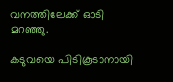വനത്തിലേക്ക് ഓടി മറഞ്ഞു.

കടുവയെ പിടികൂടാനായി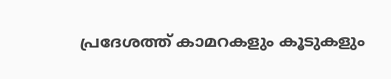പ്രദേശത്ത് കാമറകളും കൂടുകളും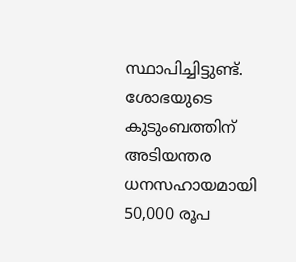സ്ഥാപിച്ചിട്ടുണ്ട്. ശോഭയുടെ കുടുംബത്തിന് അടിയന്തര ധനസഹായമായി 50,000 രൂപ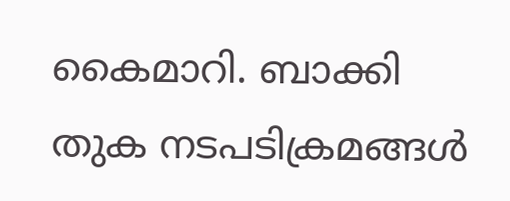കൈമാറി. ബാക്കി തുക നടപടിക്രമങ്ങൾ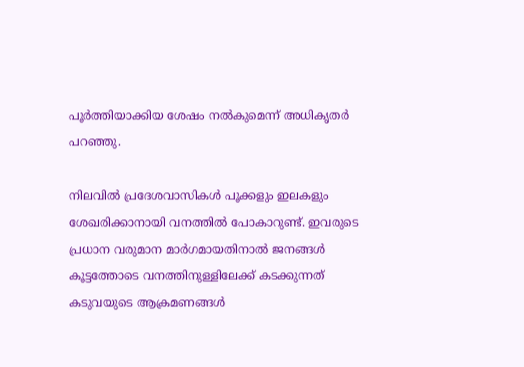പൂർത്തിയാക്കിയ ശേഷം നൽകുമെന്ന് അധികൃതർ പറഞ്ഞു.

നിലവിൽ പ്രദേശവാസികൾ പൂക്കളും ഇലകളും ശേഖരിക്കാനായി വനത്തിൽ പോകാറുണ്ട്. ഇവരുടെ പ്രധാന വരുമാന മാർഗമായതിനാൽ ജനങ്ങൾ കൂട്ടത്തോടെ വനത്തിനുള്ളിലേക്ക് കടക്കുന്നത് കടുവയുടെ ആക്രമണങ്ങൾ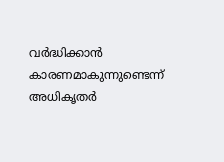വർദ്ധിക്കാൻ കാരണമാകുന്നുണ്ടെന്ന് അധികൃതർ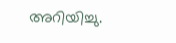അറിയിച്ചു.